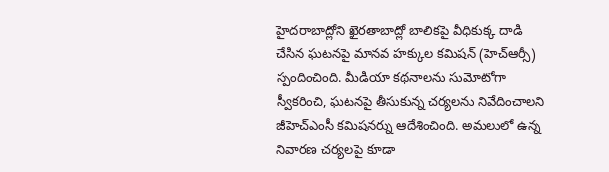హైదరాబాద్లోని ఖైరతాబాద్లో బాలికపై వీధికుక్క దాడి చేసిన ఘటనపై మానవ హక్కుల కమిషన్ (హెచ్ఆర్సీ) స్పందించింది. మీడియా కథనాలను సుమోటోగా స్వీకరించి, ఘటనపై తీసుకున్న చర్యలను నివేదించాలని జీహెచ్ఎంసీ కమిషనర్ను ఆదేశించింది. అమలులో ఉన్న నివారణ చర్యలపై కూడా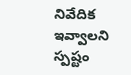నివేదిక ఇవ్వాలని స్పష్టం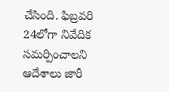చేసింది. ఫిబ్రవరి 24లోగా నివేదిక సమర్పించాలని ఆదేశాలు జారీ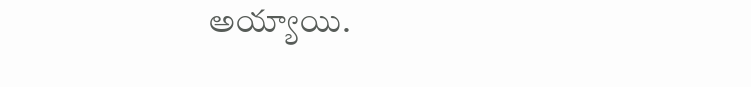అయ్యాయి.